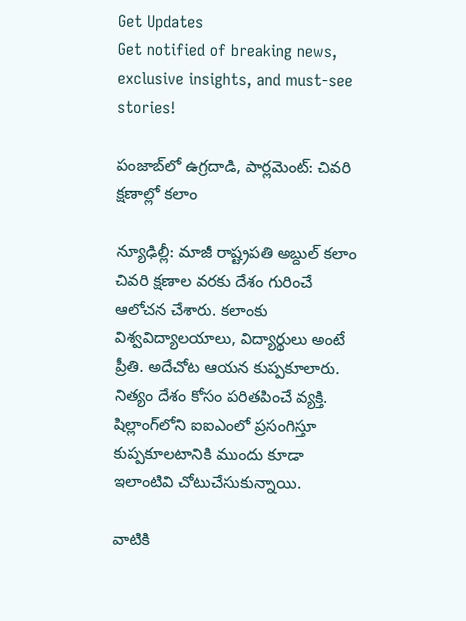Get Updates
Get notified of breaking news, exclusive insights, and must-see stories!

పంజాబ్‌‍లో ఉగ్రదాడి, పార్లమెంట్: చివరి క్షణాల్లో కలాం

న్యూఢిల్లీ: మాజీ రాష్ట్రపతి అబ్దుల్ కలాం చివరి క్షణాల వరకు దేశం గురించే ఆలోచన చేశారు. కలాంకు విశ్వవిద్యాలయాలు, విద్యార్థులు అంటే ప్రీతి. అదేచోట ఆయన కుప్పకూలారు. నిత్యం దేశం కోసం పరితపించే వ్యక్తి. షిల్లాంగ్‌లోని ఐఐఎంలో ప్రసంగిస్తూ కుప్పకూలటానికి ముందు కూడా ఇలాంటివి చోటుచేసుకున్నాయి.

వాటికి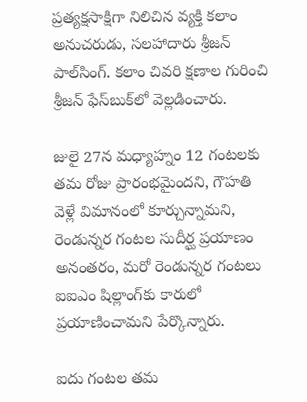ప్రత్యక్షసాక్షిగా నిలిచిన వ్యక్తి కలాం అనుచరుడు, సలహాదారు శ్రీజన్ పాల్‌సింగ్‌. కలాం చివరి క్షణాల గురించి శ్రీజన్‌ ఫేస్‌బుక్‌లో వెల్లడించారు.

జులై 27న మధ్యాహ్నం 12 గంటలకు తమ రోజు ప్రారంభమైందని, గౌహతి వెళ్లే విమానంలో కూర్చున్నామని, రెండున్నర గంటల సుదీర్ఘ ప్రయాణం అనంతరం, మరో రెండున్నర గంటలు ఐఐఎం షిల్లాంగ్‌కు కారులో ప్రయాణించామని పేర్కొన్నారు.

ఐదు గంటల తమ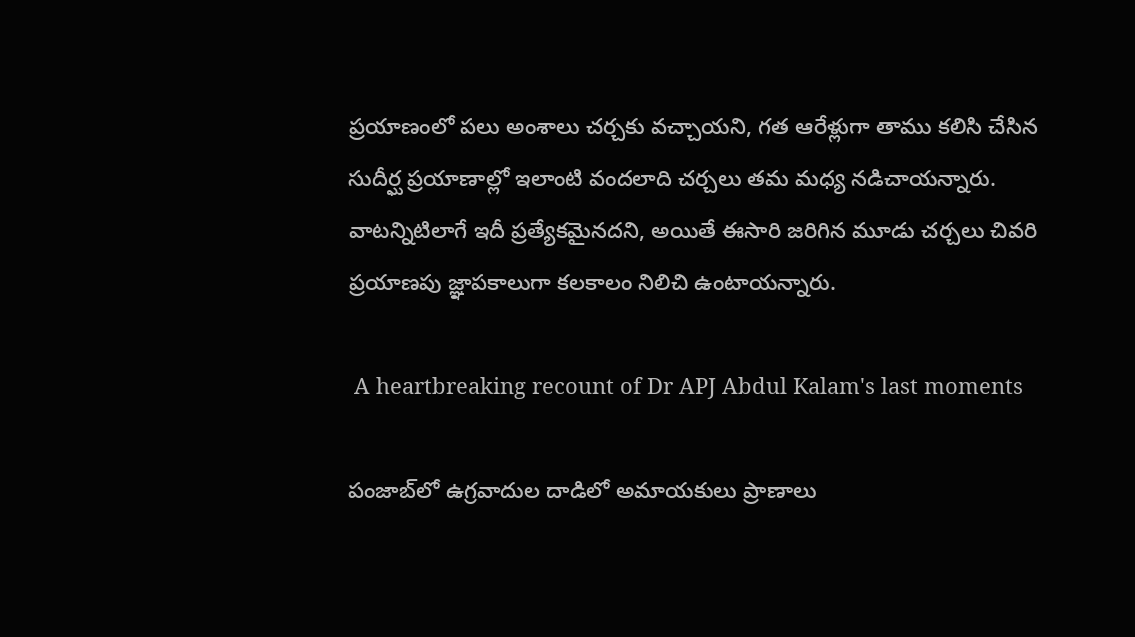ప్రయాణంలో పలు అంశాలు చర్చకు వచ్చాయని, గత ఆరేళ్లుగా తాము కలిసి చేసిన సుదీర్ఘ ప్రయాణాల్లో ఇలాంటి వందలాది చర్చలు తమ మధ్య నడిచాయన్నారు. వాటన్నిటిలాగే ఇదీ ప్రత్యేకమైనదని, అయితే ఈసారి జరిగిన మూడు చర్చలు చివరి ప్రయాణపు జ్ఞాపకాలుగా కలకాలం నిలిచి ఉంటాయన్నారు.

 A heartbreaking recount of Dr APJ Abdul Kalam's last moments

పంజాబ్‌లో ఉగ్రవాదుల దాడిలో అమాయకులు ప్రాణాలు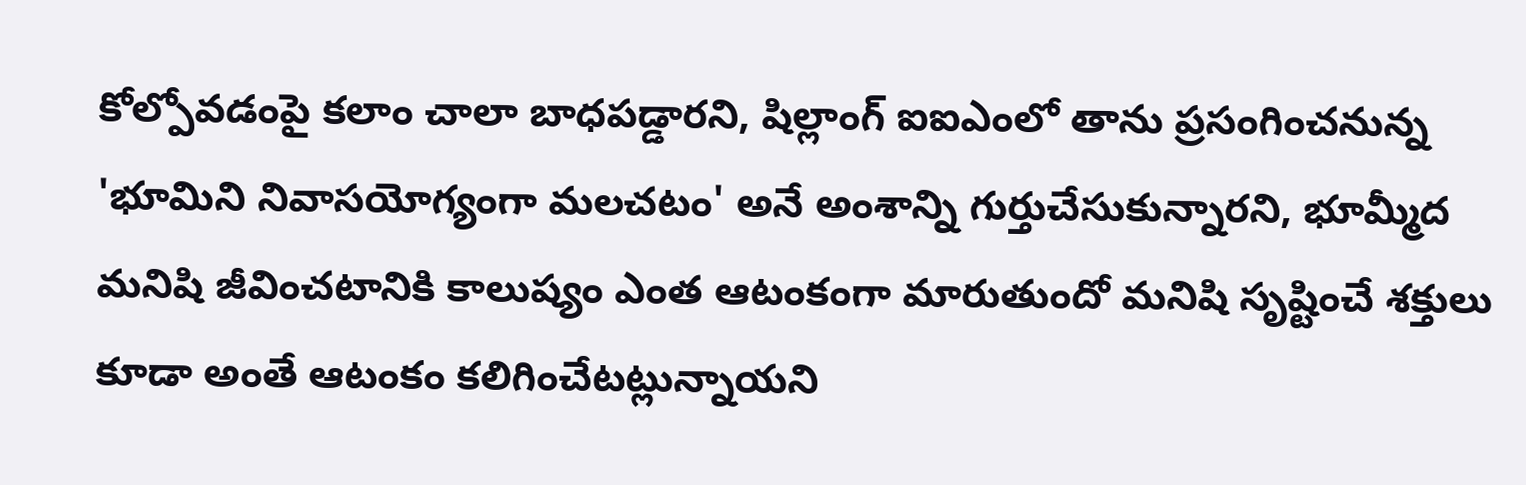కోల్పోవడంపై కలాం చాలా బాధపడ్డారని, షిల్లాంగ్‌ ఐఐఎంలో తాను ప్రసంగించనున్న 'భూమిని నివాసయోగ్యంగా మలచటం' అనే అంశాన్ని గుర్తుచేసుకున్నారని, భూమ్మీద మనిషి జీవించటానికి కాలుష్యం ఎంత ఆటంకంగా మారుతుందో మనిషి సృష్టించే శక్తులు కూడా అంతే ఆటంకం కలిగించేటట్లున్నాయని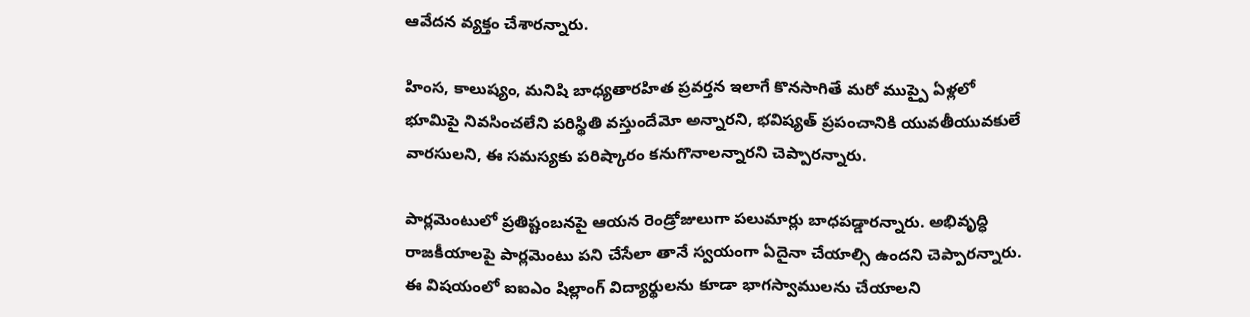ఆవేదన వ్యక్తం చేశారన్నారు.

హింస, కాలుష్యం, మనిషి బాధ్యతారహిత ప్రవర్తన ఇలాగే కొనసాగితే మరో ముప్పై ఏళ్లలో భూమిపై నివసించలేని పరిస్థితి వస్తుందేమో అన్నారని, భవిష్యత్‌ ప్రపంచానికి యువతీయువకులే వారసులని, ఈ సమస్యకు పరిష్కారం కనుగొనాలన్నారని చెప్పారన్నారు.

పార్లమెంటులో ప్రతిష్టంబనపై ఆయన రెండ్రోజులుగా పలుమార్లు బాధపడ్డారన్నారు. అభివృద్ధి రాజకీయాలపై పార్లమెంటు పని చేసేలా తానే స్వయంగా ఏదైనా చేయాల్సి ఉందని చెప్పారన్నారు. ఈ విషయంలో ఐఐఎం షిల్లాంగ్‌ విద్యార్థులను కూడా భాగస్వాములను చేయాలని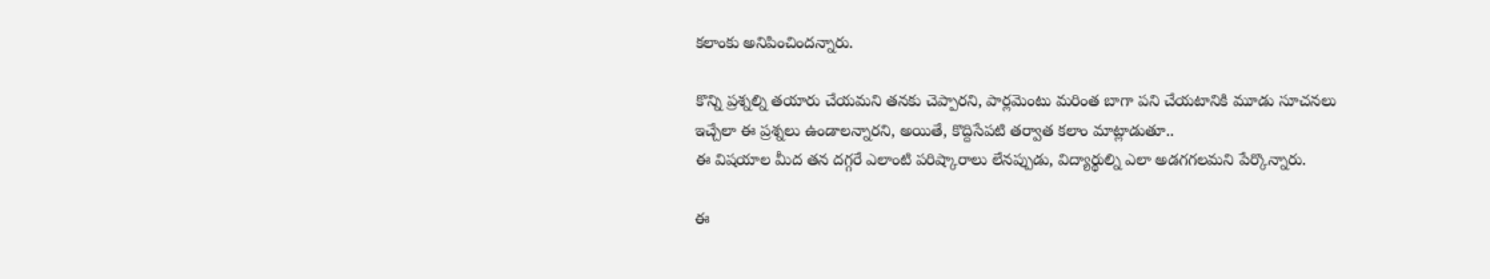కలాంకు అనిపించిందన్నారు.

కొన్ని ప్రశ్నల్ని తయారు చేయమని తనకు చెప్పారని, పార్లమెంటు మరింత బాగా పని చేయటానికి మూడు సూచనలు ఇచ్చేలా ఈ ప్రశ్నలు ఉండాలన్నారని, అయితే, కొద్దిసేపటి తర్వాత కలాం మాట్లాడుతూ..
ఈ విషయాల మీద తన దగ్గరే ఎలాంటి పరిష్కారాలు లేనప్పుడు, విద్యార్థుల్ని ఎలా అడగగలమని పేర్కొన్నారు.

ఈ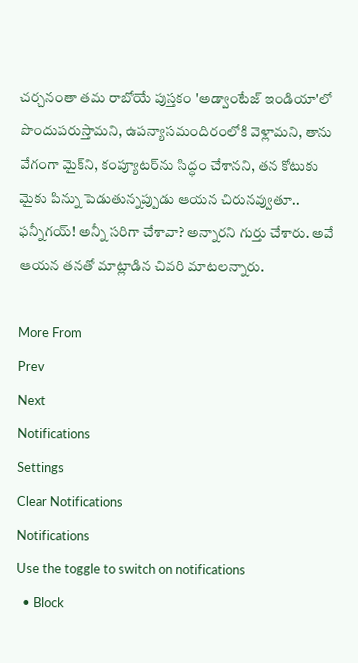చర్చనంతా తమ రాబోయే పుస్తకం 'అడ్వాంటేజ్‌ ఇండియా'లో పొందుపరుస్తామని, ఉపన్యాసమందిరంలోకి వెళ్లామని, తాను వేగంగా మైక్‌ని, కంప్యూటర్‌ను సిద్ధం చేశానని, తన కోటుకు మైకు పిన్ను పెడుతున్నప్పుడు ఆయన చిరునవ్వుతూ.. ఫన్నీగయ్‌! అన్నీ సరిగా చేశావా? అన్నారని గుర్తు చేశారు. అవే ఆయన తనతో మాట్లాడిన చివరి మాటలన్నారు.

More From
Prev
Next
Notifications
Settings
Clear Notifications
Notifications
Use the toggle to switch on notifications
  • Block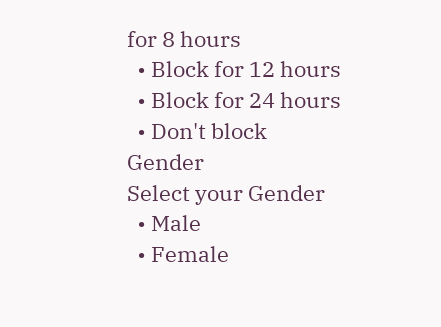for 8 hours
  • Block for 12 hours
  • Block for 24 hours
  • Don't block
Gender
Select your Gender
  • Male
  • Female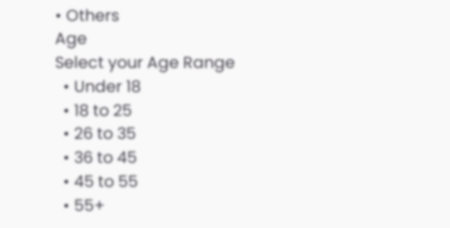• Others
Age
Select your Age Range
  • Under 18
  • 18 to 25
  • 26 to 35
  • 36 to 45
  • 45 to 55
  • 55+